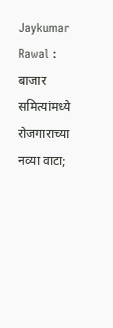Jaykumar Rawal : बाजार समित्यांमध्ये रोजगाराच्या नव्या वाटा;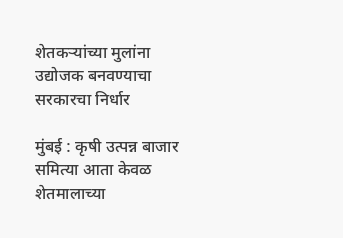शेतकऱ्यांच्या मुलांना उद्योजक बनवण्याचा सरकारचा निर्धार

मुंबई : कृषी उत्पन्न बाजार समित्या आता केवळ शेतमालाच्या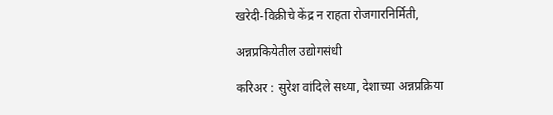खरेदी-विक्रीचे केंद्र न राहता रोजगारनिर्मिती,

अन्नप्रकियेतील उद्योगसंधी

करिअर : सुरेश वांदिले सध्या, देशाच्या अन्नप्रक्रिया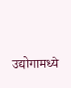उद्योगामध्ये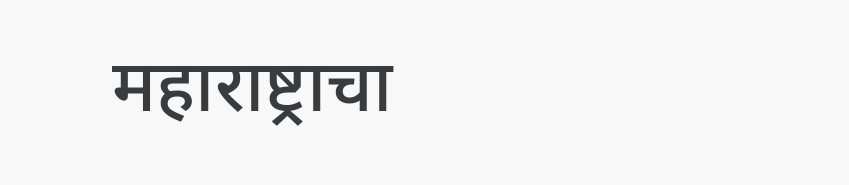महाराष्ट्राचा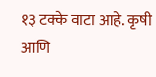१३ टक्के वाटा आहे. कृषी आणि